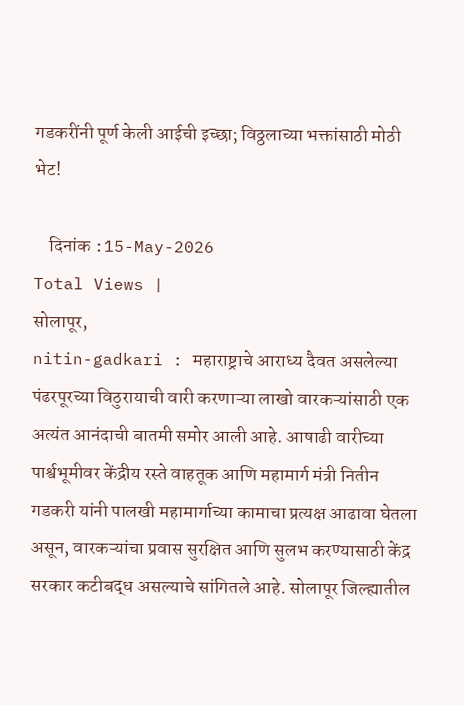गडकरींनी पूर्ण केली आईची इच्छा; विठ्ठलाच्या भक्तांसाठी मोठी भेट!

    दिनांक :15-May-2026
Total Views |
सोलापूर,
nitin-gadkari : महाराष्ट्राचे आराध्य दैवत असलेल्या पंढरपूरच्या विठुरायाची वारी करणाऱ्या लाखो वारकऱ्यांसाठी एक अत्यंत आनंदाची बातमी समोर आली आहे. आषाढी वारीच्या पार्श्वभूमीवर केंद्रीय रस्ते वाहतूक आणि महामार्ग मंत्री नितीन गडकरी यांनी पालखी महामार्गाच्या कामाचा प्रत्यक्ष आढावा घेतला असून, वारकऱ्यांचा प्रवास सुरक्षित आणि सुलभ करण्यासाठी केंद्र सरकार कटीबद्ध असल्याचे सांगितले आहे. सोलापूर जिल्ह्यातील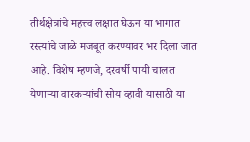तीर्थक्षेत्रांचे महत्त्व लक्षात घेऊन या भागात रस्त्यांचे जाळे मजबूत करण्यावर भर दिला जात आहे. विशेष म्हणजे, दरवर्षी पायी चालत येणाऱ्या वारकऱ्यांची सोय व्हावी यासाठी या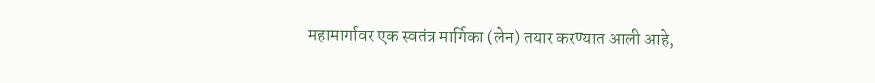महामार्गावर एक स्वतंत्र मार्गिका (लेन) तयार करण्यात आली आहे,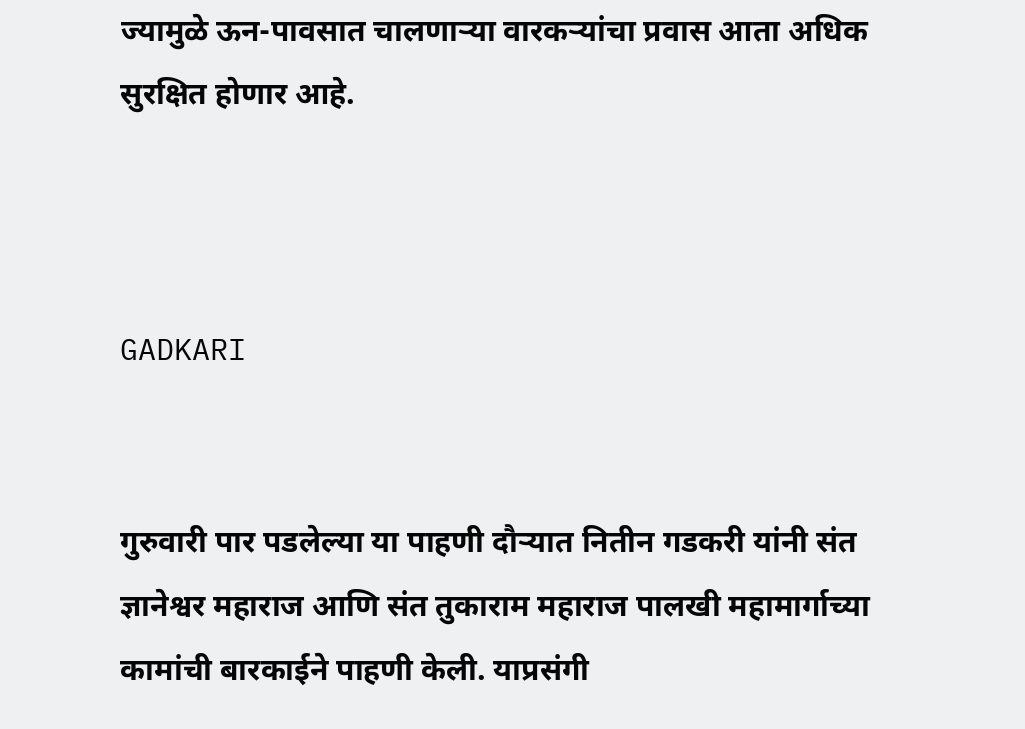ज्यामुळे ऊन-पावसात चालणाऱ्या वारकऱ्यांचा प्रवास आता अधिक सुरक्षित होणार आहे.



GADKARI


गुरुवारी पार पडलेल्या या पाहणी दौऱ्यात नितीन गडकरी यांनी संत ज्ञानेश्वर महाराज आणि संत तुकाराम महाराज पालखी महामार्गाच्या कामांची बारकाईने पाहणी केली. याप्रसंगी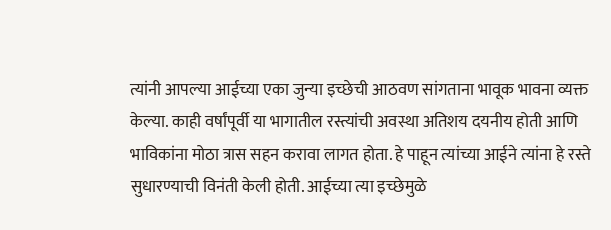त्यांनी आपल्या आईच्या एका जुन्या इच्छेची आठवण सांगताना भावूक भावना व्यक्त केल्या. काही वर्षांपूर्वी या भागातील रस्त्यांची अवस्था अतिशय दयनीय होती आणि भाविकांना मोठा त्रास सहन करावा लागत होता. हे पाहून त्यांच्या आईने त्यांना हे रस्ते सुधारण्याची विनंती केली होती. आईच्या त्या इच्छेमुळे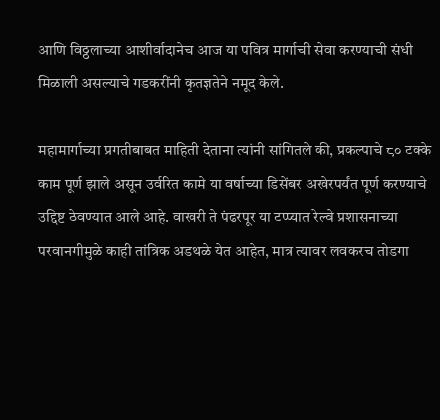आणि विठ्ठलाच्या आशीर्वादानेच आज या पवित्र मार्गाची सेवा करण्याची संधी मिळाली असल्याचे गडकरींनी कृतज्ञतेने नमूद केले.

महामार्गाच्या प्रगतीबाबत माहिती देताना त्यांनी सांगितले की, प्रकल्पाचे ८० टक्के काम पूर्ण झाले असून उर्वरित कामे या वर्षाच्या डिसेंबर अखेरपर्यंत पूर्ण करण्याचे उद्दिष्ट ठेवण्यात आले आहे. वाखरी ते पंढरपूर या टप्प्यात रेल्वे प्रशासनाच्या परवानगीमुळे काही तांत्रिक अडथळे येत आहेत, मात्र त्यावर लवकरच तोडगा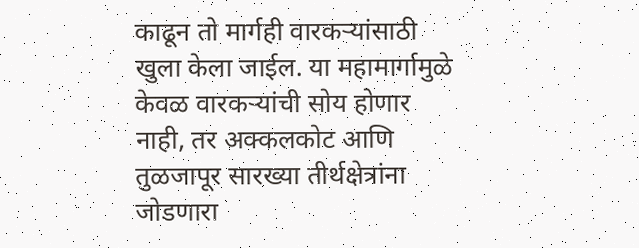काढून तो मार्गही वारकऱ्यांसाठी खुला केला जाईल. या महामार्गामुळे केवळ वारकऱ्यांची सोय होणार नाही, तर अक्कलकोट आणि तुळजापूर सारख्या तीर्थक्षेत्रांना जोडणारा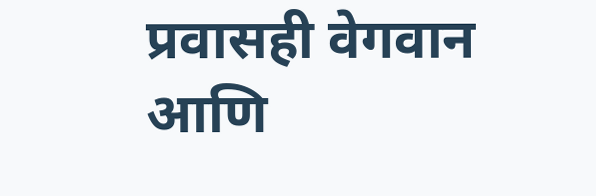प्रवासही वेगवान आणि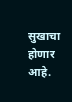सुखाचा होणार आहे.